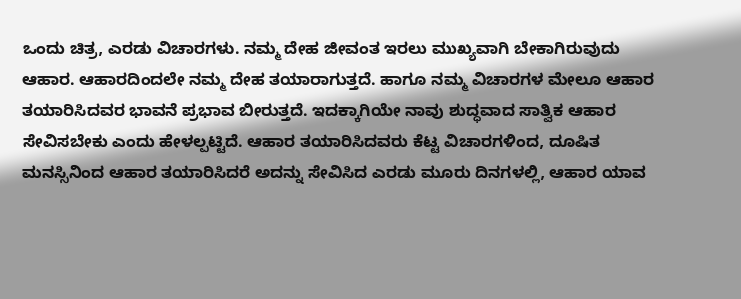ಒಂದು ಚಿತ್ರ, ಎರಡು ವಿಚಾರಗಳು. ನಮ್ಮ ದೇಹ ಜೀವಂತ ಇರಲು ಮುಖ್ಯವಾಗಿ ಬೇಕಾಗಿರುವುದು ಆಹಾರ. ಆಹಾರದಿಂದಲೇ ನಮ್ಮ ದೇಹ ತಯಾರಾಗುತ್ತದೆ. ಹಾಗೂ ನಮ್ಮ ವಿಚಾರಗಳ ಮೇಲೂ ಆಹಾರ ತಯಾರಿಸಿದವರ ಭಾವನೆ ಪ್ರಭಾವ ಬೀರುತ್ತದೆ. ಇದಕ್ಕಾಗಿಯೇ ನಾವು ಶುದ್ಧವಾದ ಸಾತ್ವಿಕ ಆಹಾರ ಸೇವಿಸಬೇಕು ಎಂದು ಹೇಳಲ್ಪಟ್ಟಿದೆ. ಆಹಾರ ತಯಾರಿಸಿದವರು ಕೆಟ್ಟ ವಿಚಾರಗಳಿಂದ, ದೂಷಿತ ಮನಸ್ಸಿನಿಂದ ಆಹಾರ ತಯಾರಿಸಿದರೆ ಅದನ್ನು ಸೇವಿಸಿದ ಎರಡು ಮೂರು ದಿನಗಳಲ್ಲಿ, ಆಹಾರ ಯಾವ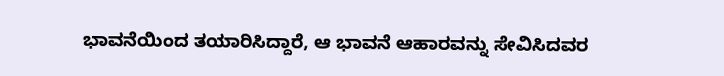ಭಾವನೆಯಿಂದ ತಯಾರಿಸಿದ್ದಾರೆ, ಆ ಭಾವನೆ ಆಹಾರವನ್ನು ಸೇವಿಸಿದವರ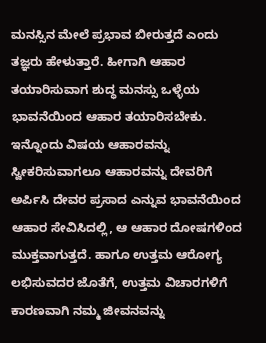ಮನಸ್ಸಿನ ಮೇಲೆ ಪ್ರಭಾವ ಬೀರುತ್ತದೆ ಎಂದು ತಜ್ಞರು ಹೇಳುತ್ತಾರೆ. ಹೀಗಾಗಿ ಆಹಾರ ತಯಾರಿಸುವಾಗ ಶುದ್ಧ ಮನಸ್ಸು ಒಳ್ಳೆಯ ಭಾವನೆಯಿಂದ ಆಹಾರ ತಯಾರಿಸಬೇಕು. ಇನ್ನೊಂದು ವಿಷಯ ಆಹಾರವನ್ನು ಸ್ವೀಕರಿಸುವಾಗಲೂ ಆಹಾರವನ್ನು ದೇವರಿಗೆ ಅರ್ಪಿಸಿ ದೇವರ ಪ್ರಸಾದ ಎನ್ನುವ ಭಾವನೆಯಿಂದ ಆಹಾರ ಸೇವಿಸಿದಲ್ಲಿ, ಆ ಆಹಾರ ದೋಷಗಳಿಂದ ಮುಕ್ತವಾಗುತ್ತದೆ. ಹಾಗೂ ಉತ್ತಮ ಆರೋಗ್ಯ ಲಭಿಸುವದರ ಜೊತೆಗೆ, ಉತ್ತಮ ವಿಚಾರಗಳಿಗೆ ಕಾರಣವಾಗಿ ನಮ್ಮ ಜೀವನವನ್ನು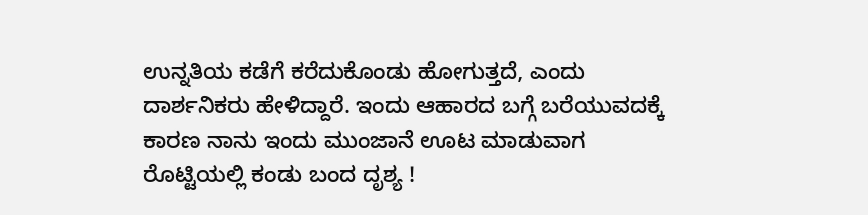ಉನ್ನತಿಯ ಕಡೆಗೆ ಕರೆದುಕೊಂಡು ಹೋಗುತ್ತದೆ, ಎಂದು ದಾರ್ಶನಿಕರು ಹೇಳಿದ್ದಾರೆ. ಇಂದು ಆಹಾರದ ಬಗ್ಗೆ ಬರೆಯುವದಕ್ಕೆ ಕಾರಣ ನಾನು ಇಂದು ಮುಂಜಾನೆ ಊಟ ಮಾಡುವಾಗ ರೊಟ್ಟಿಯಲ್ಲಿ ಕಂಡು ಬಂದ ದೃಶ್ಯ !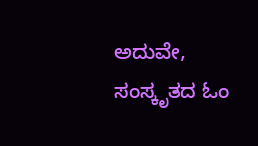ಅದುವೇ, ಸಂಸ್ಕೃತದ ಓಂ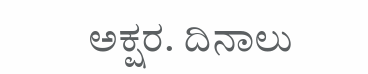ಅಕ್ಷರ. ದಿನಾಲು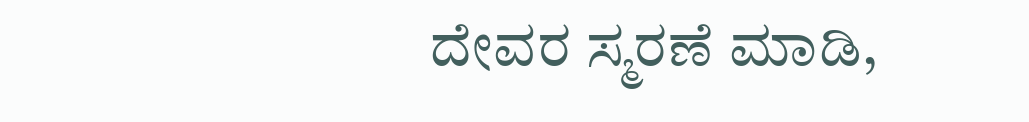ದೇವರ ಸ್ಮರಣೆ ಮಾಡಿ,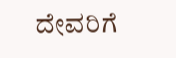ದೇವರಿಗೆ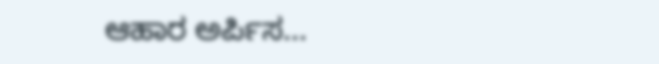ಆಹಾರ ಅರ್ಪಿಸ...